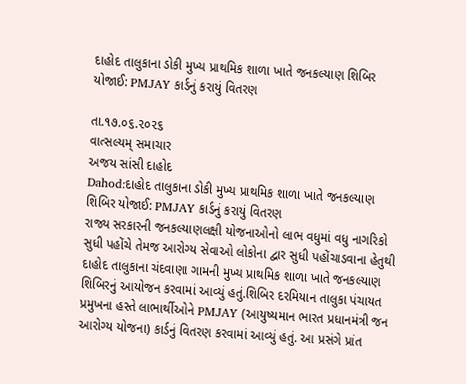દાહોદ તાલુકાના ડોકી મુખ્ય પ્રાથમિક શાળા ખાતે જનકલ્યાણ શિબિર યોજાઈ: PMJAY કાર્ડનું કરાયું વિતરણ

તા.૧૭.૦૬.૨૦૨૬
વાત્સલ્યમ્ સમાચાર
અજય સાંસી દાહોદ
Dahod:દાહોદ તાલુકાના ડોકી મુખ્ય પ્રાથમિક શાળા ખાતે જનકલ્યાણ શિબિર યોજાઈ: PMJAY કાર્ડનું કરાયું વિતરણ
રાજ્ય સરકારની જનકલ્યાણલક્ષી યોજનાઓનો લાભ વધુમાં વધુ નાગરિકો સુધી પહોંચે તેમજ આરોગ્ય સેવાઓ લોકોના દ્વાર સુધી પહોંચાડવાના હેતુથી દાહોદ તાલુકાના ચંદવાણા ગામની મુખ્ય પ્રાથમિક શાળા ખાતે જનકલ્યાણ શિબિરનું આયોજન કરવામાં આવ્યું હતું.શિબિર દરમિયાન તાલુકા પંચાયત પ્રમુખના હસ્તે લાભાર્થીઓને PMJAY (આયુષ્યમાન ભારત પ્રધાનમંત્રી જન આરોગ્ય યોજના) કાર્ડનું વિતરણ કરવામાં આવ્યું હતું. આ પ્રસંગે પ્રાંત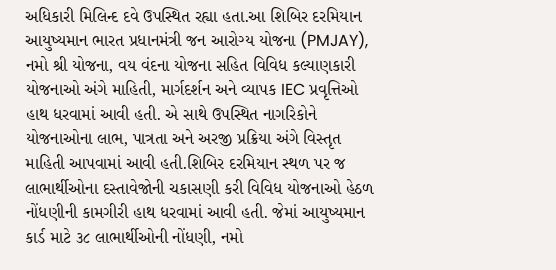અધિકારી મિલિન્દ દવે ઉપસ્થિત રહ્યા હતા.આ શિબિર દરમિયાન આયુષ્યમાન ભારત પ્રધાનમંત્રી જન આરોગ્ય યોજના (PMJAY), નમો શ્રી યોજના, વય વંદના યોજના સહિત વિવિધ કલ્યાણકારી યોજનાઓ અંગે માહિતી, માર્ગદર્શન અને વ્યાપક IEC પ્રવૃત્તિઓ હાથ ધરવામાં આવી હતી. એ સાથે ઉપસ્થિત નાગરિકોને યોજનાઓના લાભ, પાત્રતા અને અરજી પ્રક્રિયા અંગે વિસ્તૃત માહિતી આપવામાં આવી હતી.શિબિર દરમિયાન સ્થળ પર જ લાભાર્થીઓના દસ્તાવેજોની ચકાસણી કરી વિવિધ યોજનાઓ હેઠળ નોંધણીની કામગીરી હાથ ધરવામાં આવી હતી. જેમાં આયુષ્યમાન કાર્ડ માટે ૩૮ લાભાર્થીઓની નોંધણી, નમો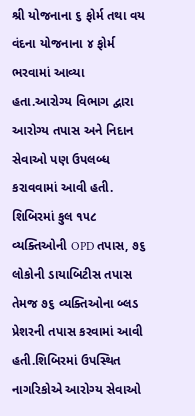શ્રી યોજનાના ૬ ફોર્મ તથા વય વંદના યોજનાના ૪ ફોર્મ ભરવામાં આવ્યા હતા.આરોગ્ય વિભાગ દ્વારા આરોગ્ય તપાસ અને નિદાન સેવાઓ પણ ઉપલબ્ધ કરાવવામાં આવી હતી. શિબિરમાં કુલ ૧૫૮ વ્યક્તિઓની OPD તપાસ, ૭૬ લોકોની ડાયાબિટીસ તપાસ તેમજ ૭૬ વ્યક્તિઓના બ્લડ પ્રેશરની તપાસ કરવામાં આવી હતી.શિબિરમાં ઉપસ્થિત નાગરિકોએ આરોગ્ય સેવાઓ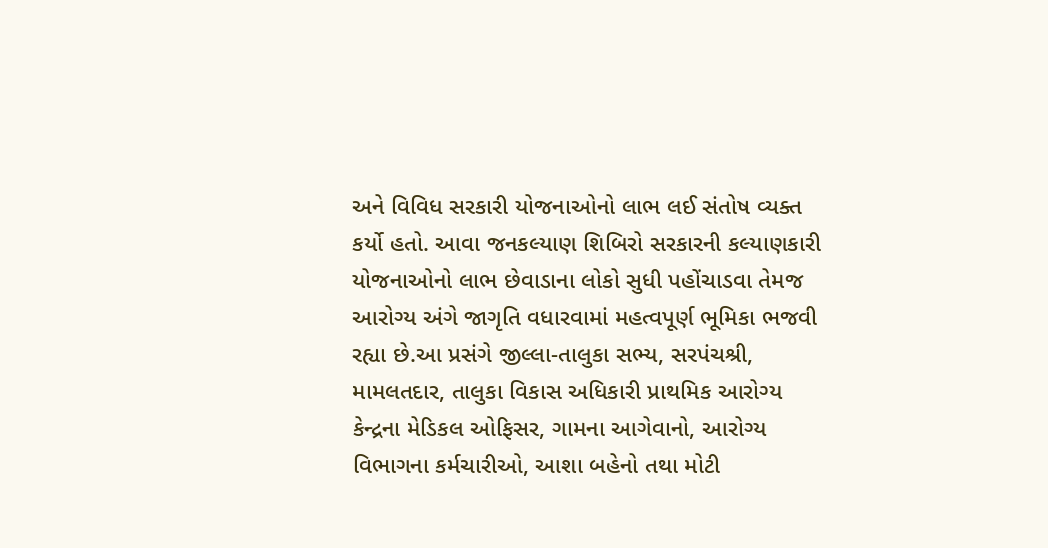અને વિવિધ સરકારી યોજનાઓનો લાભ લઈ સંતોષ વ્યક્ત કર્યો હતો. આવા જનકલ્યાણ શિબિરો સરકારની કલ્યાણકારી યોજનાઓનો લાભ છેવાડાના લોકો સુધી પહોંચાડવા તેમજ આરોગ્ય અંગે જાગૃતિ વધારવામાં મહત્વપૂર્ણ ભૂમિકા ભજવી રહ્યા છે.આ પ્રસંગે જીલ્લા-તાલુકા સભ્ય, સરપંચશ્રી, મામલતદાર, તાલુકા વિકાસ અધિકારી પ્રાથમિક આરોગ્ય કેન્દ્રના મેડિકલ ઓફિસર, ગામના આગેવાનો, આરોગ્ય વિભાગના કર્મચારીઓ, આશા બહેનો તથા મોટી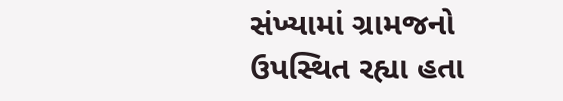સંખ્યામાં ગ્રામજનો ઉપસ્થિત રહ્યા હતા